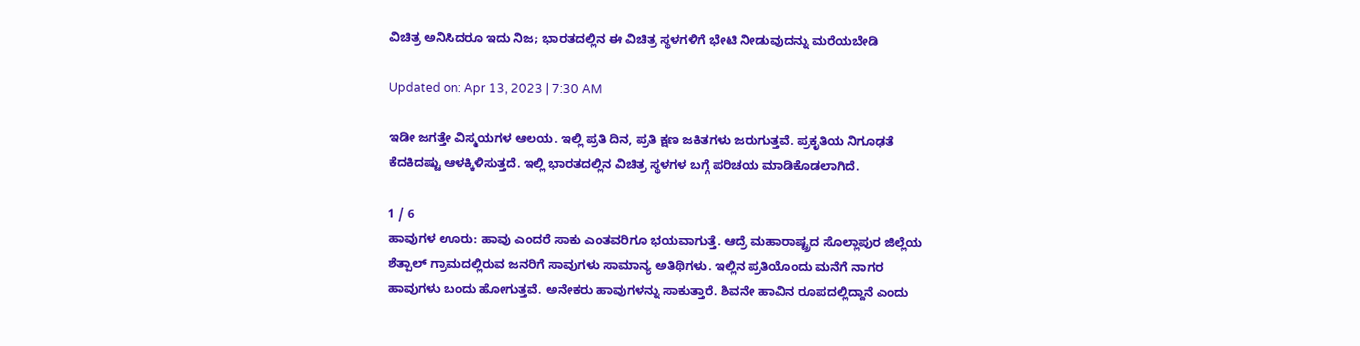ವಿಚಿತ್ರ ಅನಿಸಿದರೂ ಇದು ನಿಜ; ಭಾರತದಲ್ಲಿನ ಈ ವಿಚಿತ್ರ ಸ್ಥಳಗಳಿಗೆ ಭೇಟಿ ನೀಡುವುದನ್ನು ಮರೆಯಬೇಡಿ

Updated on: Apr 13, 2023 | 7:30 AM

ಇಡೀ ಜಗತ್ತೇ ವಿಸ್ಮಯಗಳ ಆಲಯ. ಇಲ್ಲಿ ಪ್ರತಿ ದಿನ, ಪ್ರತಿ ಕ್ಷಣ ಜಕಿತಗಳು ಜರುಗುತ್ತವೆ. ಪ್ರಕೃತಿಯ ನಿಗೂಢತೆ ಕೆದಕಿದಷ್ಟು ಆಳಕ್ಕಿಳಿಸುತ್ತದೆ. ಇಲ್ಲಿ ಭಾರತದಲ್ಲಿನ ವಿಚಿತ್ರ ಸ್ಥಳಗಳ ಬಗ್ಗೆ ಪರಿಚಯ ಮಾಡಿಕೊಡಲಾಗಿದೆ.

1 / 6
ಹಾವುಗಳ ಊರು: ಹಾವು ಎಂದರೆ ಸಾಕು ಎಂತವರಿಗೂ ಭಯವಾಗುತ್ತೆ. ಆದ್ರೆ ಮಹಾರಾಷ್ಟ್ರದ ಸೊಲ್ಲಾಪುರ ಜಿಲ್ಲೆಯ ಶೆತ್ಪಾಲ್‌ ಗ್ರಾಮದಲ್ಲಿರುವ ಜನರಿಗೆ ಸಾವುಗಳು ಸಾಮಾನ್ಯ ಅತಿಥಿಗಳು. ಇಲ್ಲಿನ ಪ್ರತಿಯೊಂದು ಮನೆಗೆ ನಾಗರ ಹಾವುಗಳು ಬಂದು ಹೋಗುತ್ತವೆ. ಅನೇಕರು ಹಾವುಗಳನ್ನು ಸಾಕುತ್ತಾರೆ. ಶಿವನೇ ಹಾವಿನ ರೂಪದಲ್ಲಿದ್ದಾನೆ ಎಂದು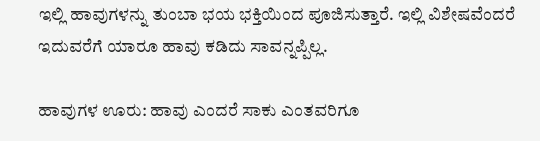ಇಲ್ಲಿ ಹಾವುಗಳನ್ನು ತುಂಬಾ ಭಯ ಭಕ್ತಿಯಿಂದ ಪೂಜಿಸುತ್ತಾರೆ. ಇಲ್ಲಿ ವಿಶೇಷವೆಂದರೆ ಇದುವರೆಗೆ ಯಾರೂ ಹಾವು ಕಡಿದು ಸಾವನ್ನಪ್ಪಿಲ್ಲ.

ಹಾವುಗಳ ಊರು: ಹಾವು ಎಂದರೆ ಸಾಕು ಎಂತವರಿಗೂ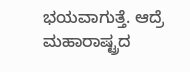ಭಯವಾಗುತ್ತೆ. ಆದ್ರೆ ಮಹಾರಾಷ್ಟ್ರದ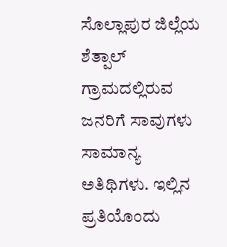ಸೊಲ್ಲಾಪುರ ಜಿಲ್ಲೆಯ ಶೆತ್ಪಾಲ್‌ ಗ್ರಾಮದಲ್ಲಿರುವ ಜನರಿಗೆ ಸಾವುಗಳು ಸಾಮಾನ್ಯ ಅತಿಥಿಗಳು. ಇಲ್ಲಿನ ಪ್ರತಿಯೊಂದು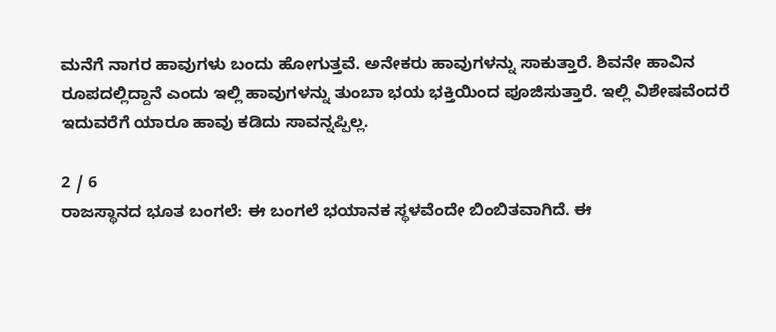ಮನೆಗೆ ನಾಗರ ಹಾವುಗಳು ಬಂದು ಹೋಗುತ್ತವೆ. ಅನೇಕರು ಹಾವುಗಳನ್ನು ಸಾಕುತ್ತಾರೆ. ಶಿವನೇ ಹಾವಿನ ರೂಪದಲ್ಲಿದ್ದಾನೆ ಎಂದು ಇಲ್ಲಿ ಹಾವುಗಳನ್ನು ತುಂಬಾ ಭಯ ಭಕ್ತಿಯಿಂದ ಪೂಜಿಸುತ್ತಾರೆ. ಇಲ್ಲಿ ವಿಶೇಷವೆಂದರೆ ಇದುವರೆಗೆ ಯಾರೂ ಹಾವು ಕಡಿದು ಸಾವನ್ನಪ್ಪಿಲ್ಲ.

2 / 6
ರಾಜಸ್ಥಾನದ ಭೂತ ಬಂಗಲೆ: ಈ ಬಂಗಲೆ ಭಯಾನಕ ಸ್ಥಳವೆಂದೇ ಬಿಂಬಿತವಾಗಿದೆ. ಈ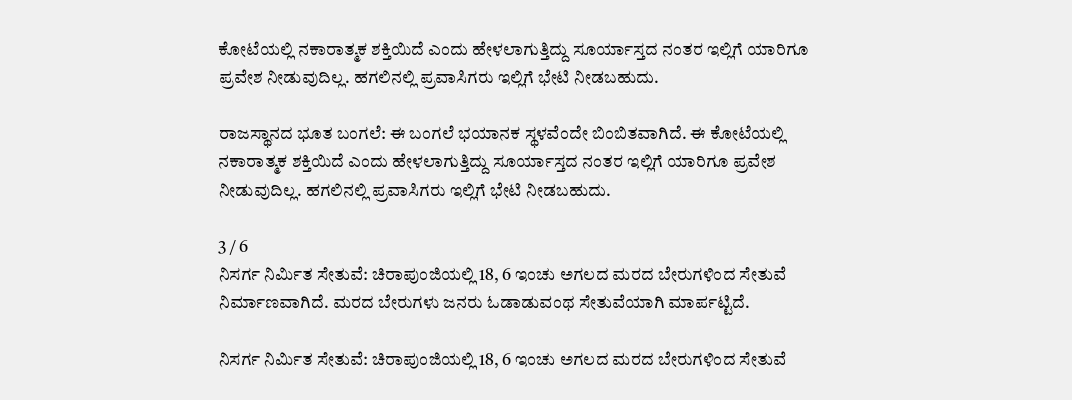ಕೋಟೆಯಲ್ಲಿ ನಕಾರಾತ್ಮಕ ಶಕ್ತಿಯಿದೆ ಎಂದು ಹೇಳಲಾಗುತ್ತಿದ್ದು ಸೂರ್ಯಾಸ್ತದ ನಂತರ ಇಲ್ಲಿಗೆ ಯಾರಿಗೂ ಪ್ರವೇಶ ನೀಡುವುದಿಲ್ಲ. ಹಗಲಿನಲ್ಲಿ ಪ್ರವಾಸಿಗರು ಇಲ್ಲಿಗೆ ಭೇಟಿ ನೀಡಬಹುದು.

ರಾಜಸ್ಥಾನದ ಭೂತ ಬಂಗಲೆ: ಈ ಬಂಗಲೆ ಭಯಾನಕ ಸ್ಥಳವೆಂದೇ ಬಿಂಬಿತವಾಗಿದೆ. ಈ ಕೋಟೆಯಲ್ಲಿ ನಕಾರಾತ್ಮಕ ಶಕ್ತಿಯಿದೆ ಎಂದು ಹೇಳಲಾಗುತ್ತಿದ್ದು ಸೂರ್ಯಾಸ್ತದ ನಂತರ ಇಲ್ಲಿಗೆ ಯಾರಿಗೂ ಪ್ರವೇಶ ನೀಡುವುದಿಲ್ಲ. ಹಗಲಿನಲ್ಲಿ ಪ್ರವಾಸಿಗರು ಇಲ್ಲಿಗೆ ಭೇಟಿ ನೀಡಬಹುದು.

3 / 6
ನಿಸರ್ಗ ನಿರ್ಮಿತ ಸೇತುವೆ: ಚಿರಾಪುಂಜಿಯಲ್ಲಿ 18, 6 ಇಂಚು ಅಗಲದ ಮರದ ಬೇರುಗಳಿಂದ ಸೇತುವೆ ನಿರ್ಮಾಣವಾಗಿದೆ. ಮರದ ಬೇರುಗಳು ಜನರು ಓಡಾಡುವಂಥ ಸೇತುವೆಯಾಗಿ ಮಾರ್ಪಟ್ಟಿದೆ.

ನಿಸರ್ಗ ನಿರ್ಮಿತ ಸೇತುವೆ: ಚಿರಾಪುಂಜಿಯಲ್ಲಿ 18, 6 ಇಂಚು ಅಗಲದ ಮರದ ಬೇರುಗಳಿಂದ ಸೇತುವೆ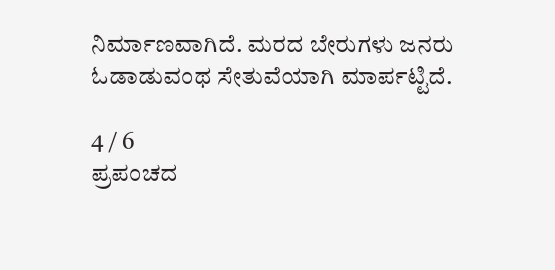ನಿರ್ಮಾಣವಾಗಿದೆ. ಮರದ ಬೇರುಗಳು ಜನರು ಓಡಾಡುವಂಥ ಸೇತುವೆಯಾಗಿ ಮಾರ್ಪಟ್ಟಿದೆ.

4 / 6
ಪ್ರಪಂಚದ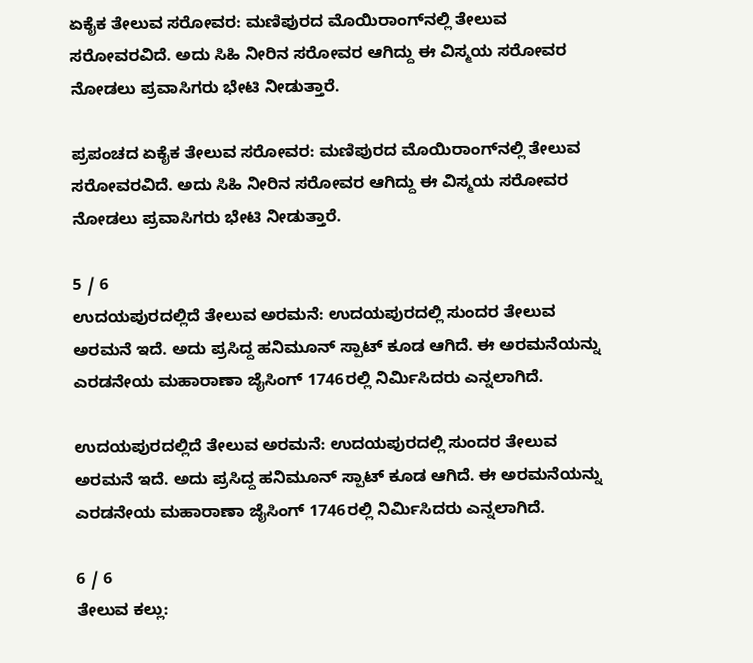ಏಕೈಕ ತೇಲುವ ಸರೋವರ: ಮಣಿಪುರದ ಮೊಯಿರಾಂಗ್‌ನಲ್ಲಿ ತೇಲುವ ಸರೋವರವಿದೆ. ಅದು ಸಿಹಿ ನೀರಿನ ಸರೋವರ ಆಗಿದ್ದು ಈ ವಿಸ್ಮಯ ಸರೋವರ ನೋಡಲು ಪ್ರವಾಸಿಗರು ಭೇಟಿ ನೀಡುತ್ತಾರೆ.

ಪ್ರಪಂಚದ ಏಕೈಕ ತೇಲುವ ಸರೋವರ: ಮಣಿಪುರದ ಮೊಯಿರಾಂಗ್‌ನಲ್ಲಿ ತೇಲುವ ಸರೋವರವಿದೆ. ಅದು ಸಿಹಿ ನೀರಿನ ಸರೋವರ ಆಗಿದ್ದು ಈ ವಿಸ್ಮಯ ಸರೋವರ ನೋಡಲು ಪ್ರವಾಸಿಗರು ಭೇಟಿ ನೀಡುತ್ತಾರೆ.

5 / 6
ಉದಯಪುರದಲ್ಲಿದೆ ತೇಲುವ ಅರಮನೆ: ಉದಯಪುರದಲ್ಲಿ ಸುಂದರ ತೇಲುವ ಅರಮನೆ ಇದೆ. ಅದು ಪ್ರಸಿದ್ದ ಹನಿಮೂನ್‌ ಸ್ಪಾಟ್‌ ಕೂಡ ಆಗಿದೆ. ಈ ಅರಮನೆಯನ್ನು ಎರಡನೇಯ ಮಹಾರಾಣಾ ಜೈಸಿಂಗ್‌ 1746ರಲ್ಲಿ ನಿರ್ಮಿಸಿದರು ಎನ್ನಲಾಗಿದೆ.

ಉದಯಪುರದಲ್ಲಿದೆ ತೇಲುವ ಅರಮನೆ: ಉದಯಪುರದಲ್ಲಿ ಸುಂದರ ತೇಲುವ ಅರಮನೆ ಇದೆ. ಅದು ಪ್ರಸಿದ್ದ ಹನಿಮೂನ್‌ ಸ್ಪಾಟ್‌ ಕೂಡ ಆಗಿದೆ. ಈ ಅರಮನೆಯನ್ನು ಎರಡನೇಯ ಮಹಾರಾಣಾ ಜೈಸಿಂಗ್‌ 1746ರಲ್ಲಿ ನಿರ್ಮಿಸಿದರು ಎನ್ನಲಾಗಿದೆ.

6 / 6
ತೇಲುವ ಕಲ್ಲು: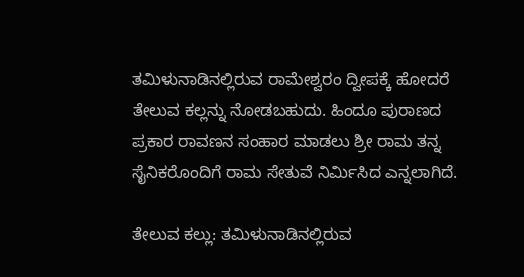ತಮಿಳುನಾಡಿನಲ್ಲಿರುವ ರಾಮೇಶ್ವರಂ ದ್ವೀಪಕ್ಕೆ ಹೋದರೆ ತೇಲುವ ಕಲ್ಲನ್ನು ನೋಡಬಹುದು. ಹಿಂದೂ ಪುರಾಣದ ಪ್ರಕಾರ ರಾವಣನ ಸಂಹಾರ ಮಾಡಲು ಶ್ರೀ ರಾಮ ತನ್ನ ಸೈನಿಕರೊಂದಿಗೆ ರಾಮ ಸೇತುವೆ ನಿರ್ಮಿಸಿದ ಎನ್ನಲಾಗಿದೆ.

ತೇಲುವ ಕಲ್ಲು: ತಮಿಳುನಾಡಿನಲ್ಲಿರುವ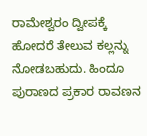ರಾಮೇಶ್ವರಂ ದ್ವೀಪಕ್ಕೆ ಹೋದರೆ ತೇಲುವ ಕಲ್ಲನ್ನು ನೋಡಬಹುದು. ಹಿಂದೂ ಪುರಾಣದ ಪ್ರಕಾರ ರಾವಣನ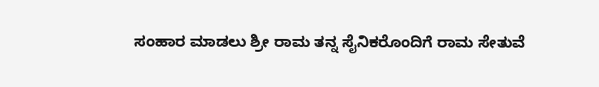ಸಂಹಾರ ಮಾಡಲು ಶ್ರೀ ರಾಮ ತನ್ನ ಸೈನಿಕರೊಂದಿಗೆ ರಾಮ ಸೇತುವೆ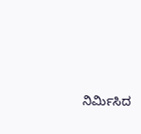ನಿರ್ಮಿಸಿದ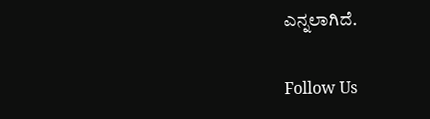ಎನ್ನಲಾಗಿದೆ.

Follow Us